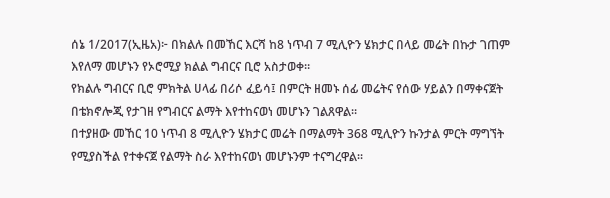ሰኔ 1/2017(ኢዜአ)፦ በክልሉ በመኸር እርሻ ከ8 ነጥብ 7 ሚሊዮን ሄክታር በላይ መሬት በኩታ ገጠም እየለማ መሆኑን የኦሮሚያ ክልል ግብርና ቢሮ አስታወቀ።
የክልሉ ግብርና ቢሮ ምክትል ሀላፊ በሪሶ ፈይሳ፤ በምርት ዘመኑ ሰፊ መሬትና የሰው ሃይልን በማቀናጀት በቴክኖሎጂ የታገዘ የግብርና ልማት እየተከናወነ መሆኑን ገልጸዋል።
በተያዘው መኸር 10 ነጥብ 8 ሚሊዮን ሄክታር መሬት በማልማት 368 ሚሊዮን ኩንታል ምርት ማግኘት የሚያስችል የተቀናጀ የልማት ስራ እየተከናወነ መሆኑንም ተናግረዋል።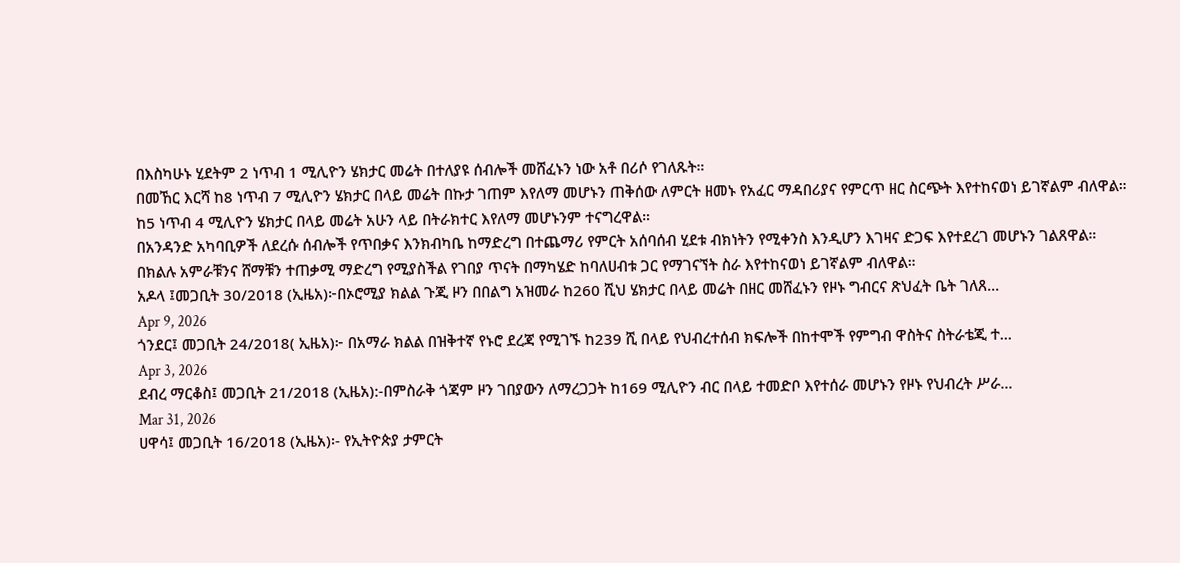በእስካሁኑ ሂደትም 2 ነጥብ 1 ሚሊዮን ሄክታር መሬት በተለያዩ ሰብሎች መሸፈኑን ነው አቶ በሪሶ የገለጹት።
በመኸር እርሻ ከ8 ነጥብ 7 ሚሊዮን ሄክታር በላይ መሬት በኩታ ገጠም እየለማ መሆኑን ጠቅሰው ለምርት ዘመኑ የአፈር ማዳበሪያና የምርጥ ዘር ስርጭት እየተከናወነ ይገኛልም ብለዋል።
ከ5 ነጥብ 4 ሚሊዮን ሄክታር በላይ መሬት አሁን ላይ በትራክተር እየለማ መሆኑንም ተናግረዋል።
በአንዳንድ አካባቢዎች ለደረሱ ሰብሎች የጥበቃና እንክብካቤ ከማድረግ በተጨማሪ የምርት አሰባሰብ ሂደቱ ብክነትን የሚቀንስ እንዲሆን እገዛና ድጋፍ እየተደረገ መሆኑን ገልጸዋል።
በክልሉ አምራቹንና ሸማቹን ተጠቃሚ ማድረግ የሚያስችል የገበያ ጥናት በማካሄድ ከባለሀብቱ ጋር የማገናኘት ስራ እየተከናወነ ይገኛልም ብለዋል።
አዶላ ፤መጋቢት 30/2018 (ኢዜአ)፦በኦሮሚያ ክልል ጉጂ ዞን በበልግ አዝመራ ከ260 ሺህ ሄክታር በላይ መሬት በዘር መሸፈኑን የዞኑ ግብርና ጽህፈት ቤት ገለጸ...
Apr 9, 2026
ጎንደር፤ መጋቢት 24/2018( ኢዜአ)፦ በአማራ ክልል በዝቅተኛ የኑሮ ደረጃ የሚገኙ ከ239 ሺ በላይ የህብረተሰብ ክፍሎች በከተሞች የምግብ ዋስትና ስትራቴጂ ተ...
Apr 3, 2026
ደብረ ማርቆስ፤ መጋቢት 21/2018 (ኢዜአ):-በምስራቅ ጎጃም ዞን ገበያውን ለማረጋጋት ከ169 ሚሊዮን ብር በላይ ተመድቦ እየተሰራ መሆኑን የዞኑ የህብረት ሥራ...
Mar 31, 2026
ሀዋሳ፤ መጋቢት 16/2018 (ኢዜአ)፡- የኢትዮጵያ ታምርት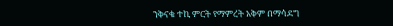ንቅናቄ ተኪ ምርት የማምረት አቅም በማሳደግ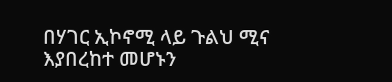በሃገር ኢኮኖሚ ላይ ጉልህ ሚና እያበረከተ መሆኑን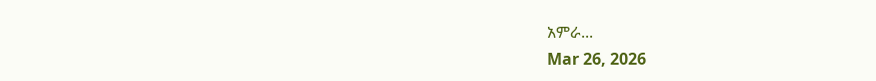አምራ...
Mar 26, 2026